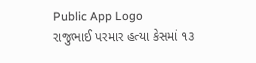Public App Logo
રાજુભાઈ પરમાર હત્યા કેસમાં ૧૩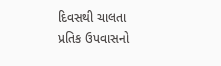દિવસથી ચાલતા પ્રતિક ઉપવાસનો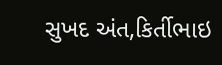સુખદ અંત,કિર્તીભાઇ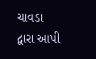ચાવડા દ્વારા આપી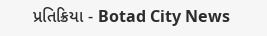પ્રતિક્રિયા - Botad City News